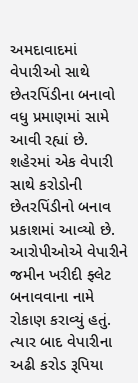અમદાવાદમાં વેપારીઓ સાથે છેતરપિંડીના બનાવો વધુ પ્રમાણમાં સામે આવી રહ્યાં છે. શહેરમાં એક વેપારી સાથે કરોડોની છેતરપિંડીનો બનાવ પ્રકાશમાં આવ્યો છે. આરોપીઓએ વેપારીને જમીન ખરીદી ફ્લેટ બનાવવાના નામે રોકાણ કરાવ્યું હતું. ત્યાર બાદ વેપારીના અઢી કરોડ રૂપિયા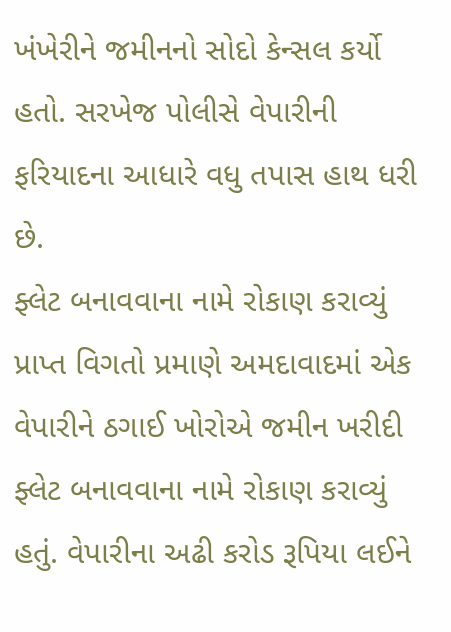ખંખેરીને જમીનનો સોદો કેન્સલ કર્યો હતો. સરખેજ પોલીસે વેપારીની ફરિયાદના આધારે વધુ તપાસ હાથ ધરી છે.
ફ્લેટ બનાવવાના નામે રોકાણ કરાવ્યું
પ્રાપ્ત વિગતો પ્રમાણે અમદાવાદમાં એક વેપારીને ઠગાઈ ખોરોએ જમીન ખરીદી ફ્લેટ બનાવવાના નામે રોકાણ કરાવ્યું હતું. વેપારીના અઢી કરોડ રૂપિયા લઈને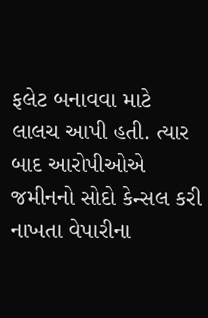ફલેટ બનાવવા માટે લાલચ આપી હતી. ત્યાર બાદ આરોપીઓએ જમીનનો સોદો કેન્સલ કરી નાખતા વેપારીના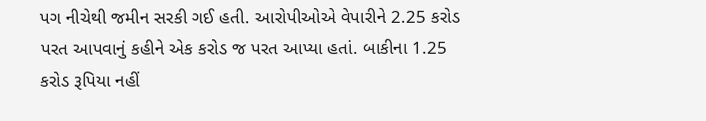પગ નીચેથી જમીન સરકી ગઈ હતી. આરોપીઓએ વેપારીને 2.25 કરોડ પરત આપવાનું કહીને એક કરોડ જ પરત આપ્યા હતાં. બાકીના 1.25 કરોડ રૂપિયા નહીં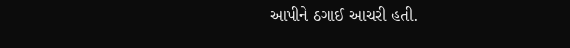આપીને ઠગાઈ આચરી હતી.